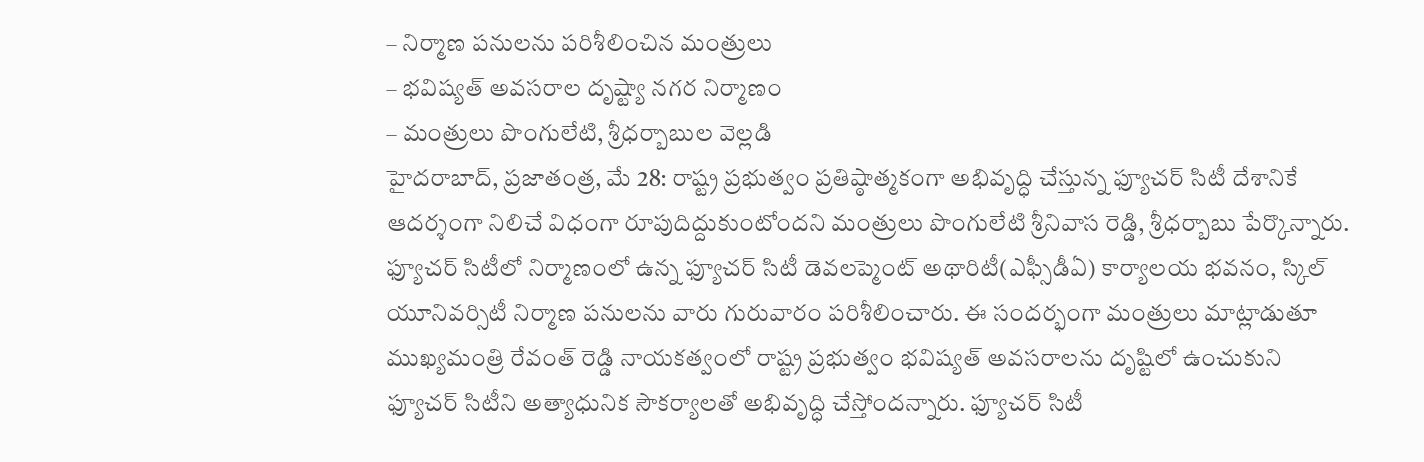– నిర్మాణ పనులను పరిశీలించిన మంత్రులు
– భవిష్యత్ అవసరాల దృష్ట్యా నగర నిర్మాణం
– మంత్రులు పొంగులేటి, శ్రీధర్బాబుల వెల్లడి
హైదరాబాద్, ప్రజాతంత్ర, మే 28: రాష్ట్ర ప్రభుత్వం ప్రతిష్ఠాత్మకంగా అభివృద్ధి చేస్తున్న ఫ్యూచర్ సిటీ దేశానికే ఆదర్శంగా నిలిచే విధంగా రూపుదిద్దుకుంటోందని మంత్రులు పొంగులేటి శ్రీనివాస రెడ్డి, శ్రీధర్బాబు పేర్కొన్నారు. ఫ్యూచర్ సిటీలో నిర్మాణంలో ఉన్న ఫ్యూచర్ సిటీ డెవలప్మెంట్ అథారిటీ(ఎఫ్సీడీఏ) కార్యాలయ భవనం, స్కిల్ యూనివర్సిటీ నిర్మాణ పనులను వారు గురువారం పరిశీలించారు. ఈ సందర్భంగా మంత్రులు మాట్లాడుతూ ముఖ్యమంత్రి రేవంత్ రెడ్డి నాయకత్వంలో రాష్ట్ర ప్రభుత్వం భవిష్యత్ అవసరాలను దృష్టిలో ఉంచుకుని ఫ్యూచర్ సిటీని అత్యాధునిక సౌకర్యాలతో అభివృద్ధి చేస్తోందన్నారు. ఫ్యూచర్ సిటీ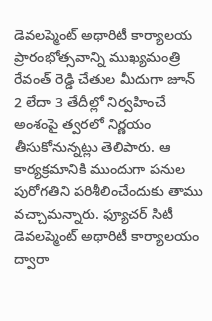డెవలప్మెంట్ అథారిటీ కార్యాలయ ప్రారంభోత్సవాన్ని ముఖ్యమంత్రి రేవంత్ రెడ్డి చేతుల మీదుగా జూన్ 2 లేదా 3 తేదీల్లో నిర్వహించే అంశంపై త్వరలో నిర్ణయం తీసుకోనున్నట్లు తెలిపారు. ఆ కార్యక్రమానికి ముందుగా పనుల పురోగతిని పరిశీలించేందుకు తాము వచ్చామన్నారు. ఫ్యూచర్ సిటీ డెవలప్మెంట్ అథారిటీ కార్యాలయం ద్వారా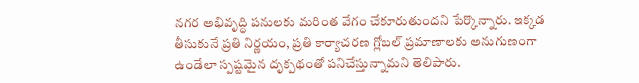నగర అభివృద్ధి పనులకు మరింత వేగం చేకూరుతుందని పేర్కొన్నారు. ఇక్కడ తీసుకునే ప్రతి నిర్ణయం, ప్రతి కార్యాచరణ గ్లోబల్ ప్రమాణాలకు అనుగుణంగా ఉండేలా స్పష్టమైన దృక్పథంతో పనిచేస్తున్నామని తెలిపారు.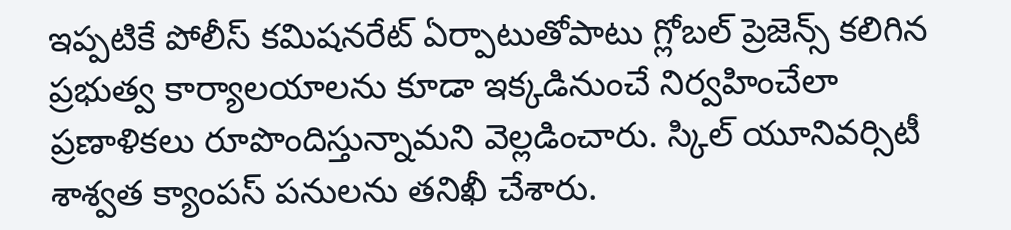ఇప్పటికే పోలీస్ కమిషనరేట్ ఏర్పాటుతోపాటు గ్లోబల్ ప్రెజెన్స్ కలిగిన ప్రభుత్వ కార్యాలయాలను కూడా ఇక్కడినుంచే నిర్వహించేలా ప్రణాళికలు రూపొందిస్తున్నామని వెల్లడించారు. స్కిల్ యూనివర్సిటీ శాశ్వత క్యాంపస్ పనులను తనిఖీ చేశారు.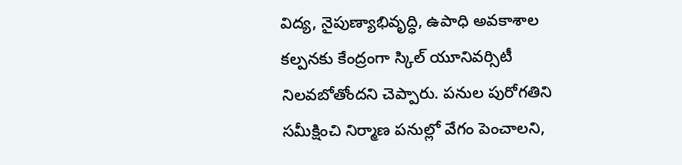విద్య, నైపుణ్యాభివృద్ధి, ఉపాధి అవకాశాల కల్పనకు కేంద్రంగా స్కిల్ యూనివర్సిటీ నిలవబోతోందని చెప్పారు. పనుల పురోగతిని సమీక్షించి నిర్మాణ పనుల్లో వేగం పెంచాలని,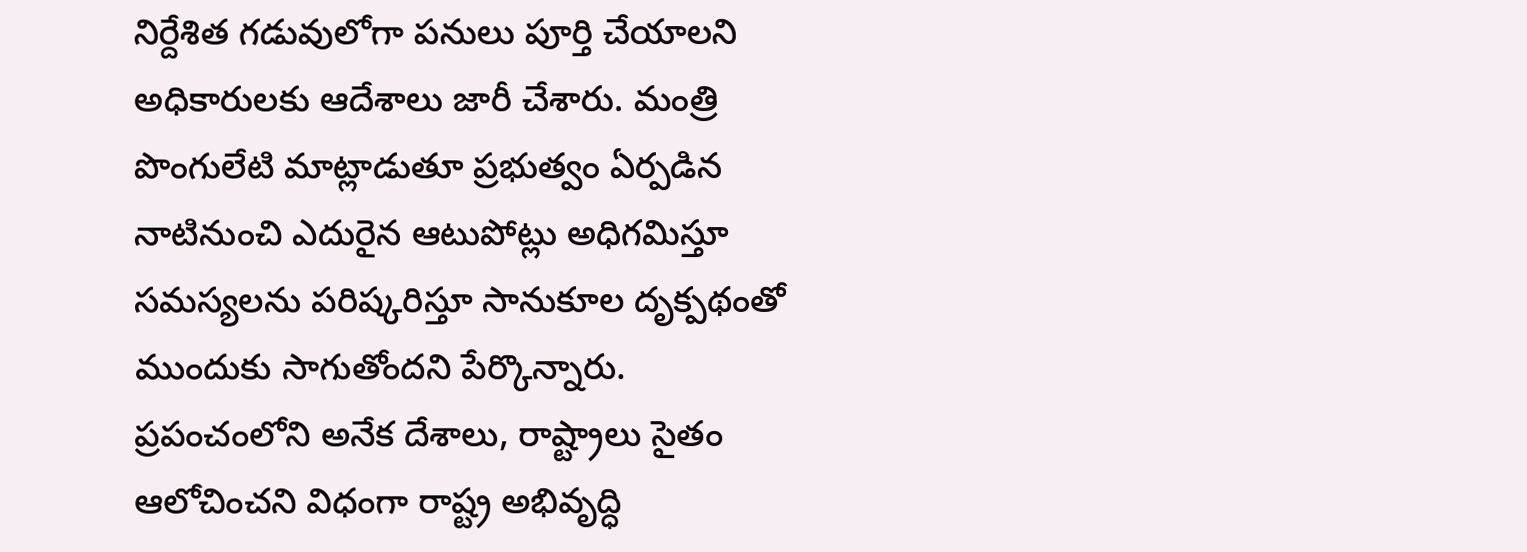నిర్దేశిత గడువులోగా పనులు పూర్తి చేయాలని అధికారులకు ఆదేశాలు జారీ చేశారు. మంత్రి పొంగులేటి మాట్లాడుతూ ప్రభుత్వం ఏర్పడిన నాటినుంచి ఎదురైన ఆటుపోట్లు అధిగమిస్తూ సమస్యలను పరిష్కరిస్తూ సానుకూల దృక్పథంతో ముందుకు సాగుతోందని పేర్కొన్నారు. ప్రపంచంలోని అనేక దేశాలు, రాష్ట్రాలు సైతం ఆలోచించని విధంగా రాష్ట్ర అభివృద్ధి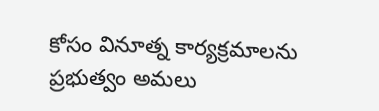కోసం వినూత్న కార్యక్రమాలను ప్రభుత్వం అమలు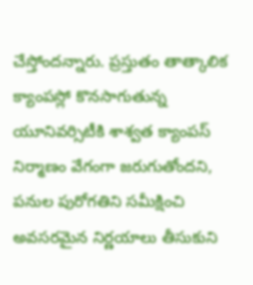చేస్తోందన్నారు. ప్రస్తుతం తాత్కాలిక క్యాంపస్లో కొనసాగుతున్న యూనివర్సిటీకి శాశ్వత క్యాంపస్ నిర్మాణం వేగంగా జరుగుతోందని, పనుల పురోగతిని సమీక్షించి అవసరమైన నిర్ణయాలు తీసుకుని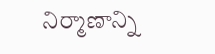నిర్మాణాన్ని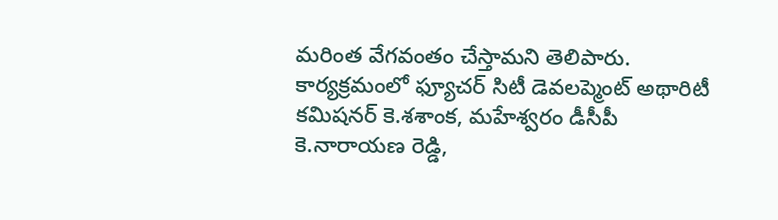మరింత వేగవంతం చేస్తామని తెలిపారు. కార్యక్రమంలో ఫ్యూచర్ సిటీ డెవలప్మెంట్ అథారిటీ కమిషనర్ కె.శశాంక, మహేశ్వరం డీసీపీ కె.నారాయణ రెడ్డి,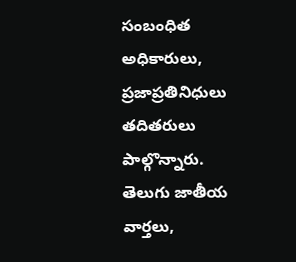సంబంధిత అధికారులు, ప్రజాప్రతినిధులు తదితరులు పాల్గొన్నారు.
తెలుగు జాతీయ వార్తలు,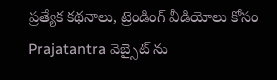ప్రత్యేక కథనాలు, ట్రెండింగ్ వీడియోలు కోసం Prajatantra వెబ్సైట్ ను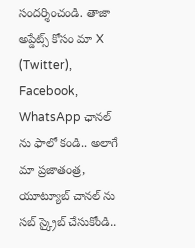సందర్శించండి. తాజా అప్డేట్స్ కోసం మా X (Twitter), Facebook, WhatsApp ఛానల్ ను ఫాలో కండి.. అలాగే మా ప్రజాతంత్ర, యూట్యూబ్ చానల్ ను సబ్ స్క్రైబ్ చేసుకోండి..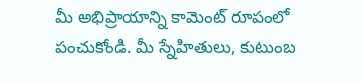మీ అభిప్రాయాన్ని కామెంట్ రూపంలో పంచుకోండి. మీ స్నేహితులు, కుటుంబ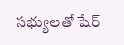సభ్యులతో షేర్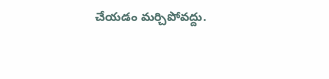చేయడం మర్చిపోవద్దు.